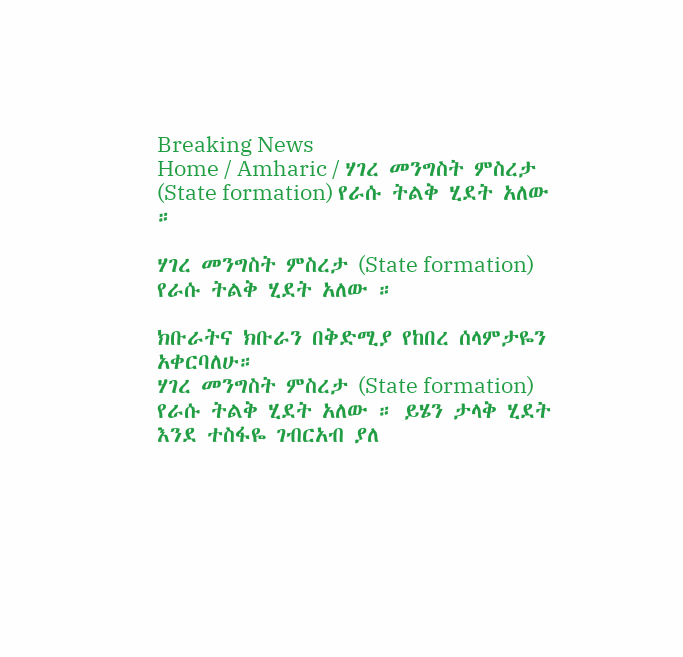Breaking News
Home / Amharic / ሃገረ መንግስት ምስረታ (State formation) የራሱ ትልቅ ሂደት አለው ።

ሃገረ መንግስት ምስረታ (State formation) የራሱ ትልቅ ሂደት አለው ።

ክቡራትና ክቡራን በቅድሚያ የከበረ ሰላምታዬን አቀርባለሁ።
ሃገረ መንግስት ምስረታ (State formation) የራሱ ትልቅ ሂደት አለው ። ይሄን ታላቅ ሂደት እንደ ተስፋዬ ገብርአብ ያለ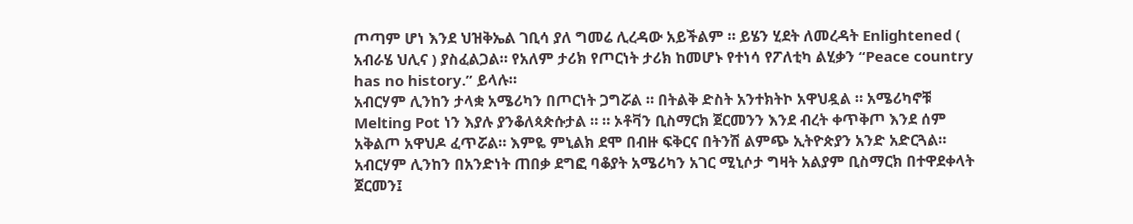ጦጣም ሆነ እንደ ህዝቅኤል ገቢሳ ያለ ግመሬ ሊረዳው አይችልም ። ይሄን ሂደት ለመረዳት Enlightened ( አብራሄ ህሊና ) ያስፈልጋል። የአለም ታሪክ የጦርነት ታሪክ ከመሆኑ የተነሳ የፖለቲካ ልሂቃን “Peace country has no history.” ይላሉ።
አብርሃም ሊንከን ታላቋ አሜሪካን በጦርነት ጋግሯል ። በትልቅ ድስት አንተክትኮ አዋህዷል ። አሜሪካኖቹ Melting Pot ነን እያሉ ያንቆለጳጵሱታል ። ። ኦቶቫን ቢስማርክ ጀርመንን እንደ ብረት ቀጥቅጦ እንደ ሰም አቅልጦ አዋህዶ ፈጥሯል። እምዬ ምኒልክ ደሞ በብዙ ፍቅርና በትንሽ ልምጭ ኢትዮጵያን አንድ አድርጓል።
አብርሃም ሊንከን በአንድነት ጠበቃ ደግፎ ባቆያት አሜሪካን አገር ሚኒሶታ ግዛት አልያም ቢስማርክ በተዋደቀላት ጀርመን፤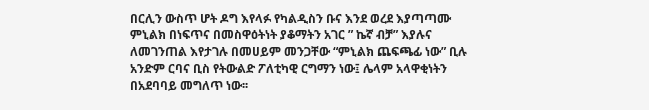በርሊን ውስጥ ሆት ዶግ እየላፉ የካልዲስን ቡና እንደ ወረደ እያጣጣሙ ምኒልክ በነፍጥና በመስዋዕትነት ያቆማትን አገር ” ኬኛ ብቻ” እያሉና ለመገንጠል እየታገሉ በመሀይም መንጋቸው “ምኒልክ ጨፍጫፊ ነው” ቢሉ አንድም ርባና ቢስ የትውልድ ፖለቲካዊ ርግማን ነው፤ ሌላም አላዋቂነትን በአደባባይ መግለጥ ነው፡፡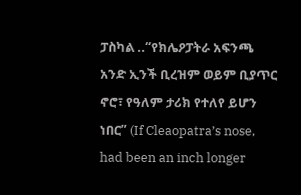ፓስካል ..“የክሌዖፓትራ አፍንጫ አንድ ኢንች ቢረዝም ወይም ቢያጥር ኖሮ፣ የዓለም ታሪክ የተለየ ይሆን ነበር” (If Cleaopatra’s nose, had been an inch longer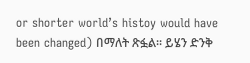or shorter world’s histoy would have been changed) በማለት ጽፏል፡፡ ይሄን ድንቅ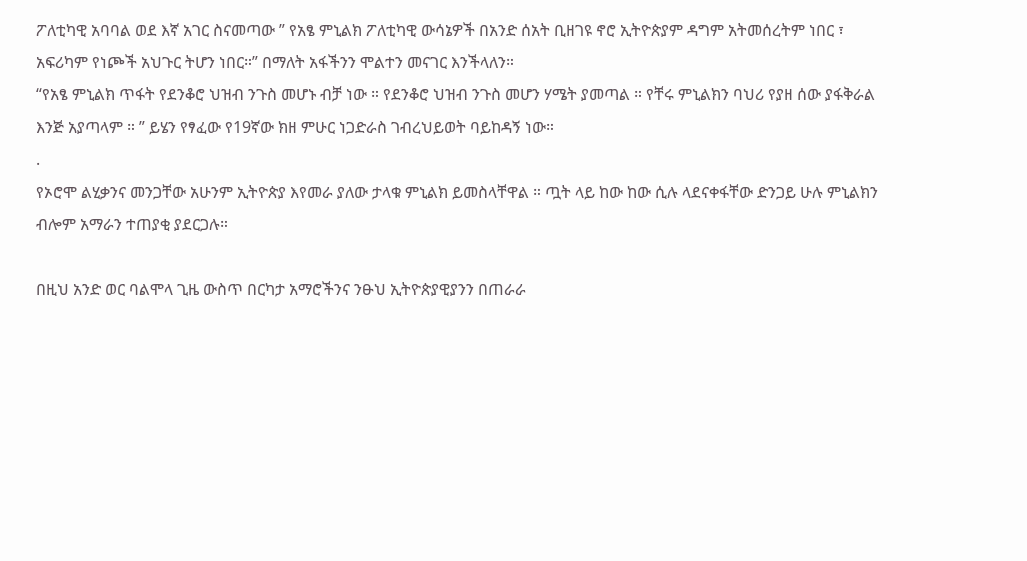ፖለቲካዊ አባባል ወደ እኛ አገር ስናመጣው ” የአፄ ምኒልክ ፖለቲካዊ ውሳኔዎች በአንድ ሰአት ቢዘገዩ ኖሮ ኢትዮጵያም ዳግም አትመሰረትም ነበር ፣ አፍሪካም የነጮች አህጉር ትሆን ነበር።” በማለት አፋችንን ሞልተን መናገር እንችላለን።
“የአፄ ምኒልክ ጥፋት የደንቆሮ ህዝብ ንጉስ መሆኑ ብቻ ነው ። የደንቆሮ ህዝብ ንጉስ መሆን ሃሜት ያመጣል ። የቸሩ ምኒልክን ባህሪ የያዘ ሰው ያፋቅራል እንጅ አያጣላም ። ” ይሄን የፃፈው የ19ኛው ክዘ ምሁር ነጋድራስ ገብረህይወት ባይከዳኝ ነው።
.
የኦሮሞ ልሂቃንና መንጋቸው አሁንም ኢትዮጵያ እየመራ ያለው ታላቁ ምኒልክ ይመስላቸዋል ። ጧት ላይ ከው ከው ሲሉ ላደናቀፋቸው ድንጋይ ሁሉ ምኒልክን ብሎም አማራን ተጠያቂ ያደርጋሉ።

በዚህ አንድ ወር ባልሞላ ጊዜ ውስጥ በርካታ አማሮችንና ንፁህ ኢትዮጵያዊያንን በጠራራ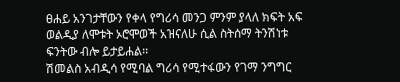ፀሐይ አንገታቸውን የቀላ የግሪሳ መንጋ ምንም ያላለ ክፍት አፍ ወልዲያ ለሞቱት ኦሮሞወች አዝናለሁ ሲል ስትሰማ ትንሽነቱ ፍንትው ብሎ ይታይሐል፡፡
ሽመልስ አብዲሳ የሚባል ግሪሳ የሚተፋውን የገማ ንግግር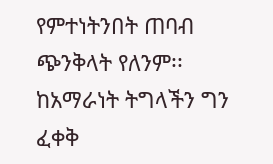የምተነትንበት ጠባብ ጭንቅላት የለንም፡፡
ከአማራነት ትግላችን ግን ፈቀቅ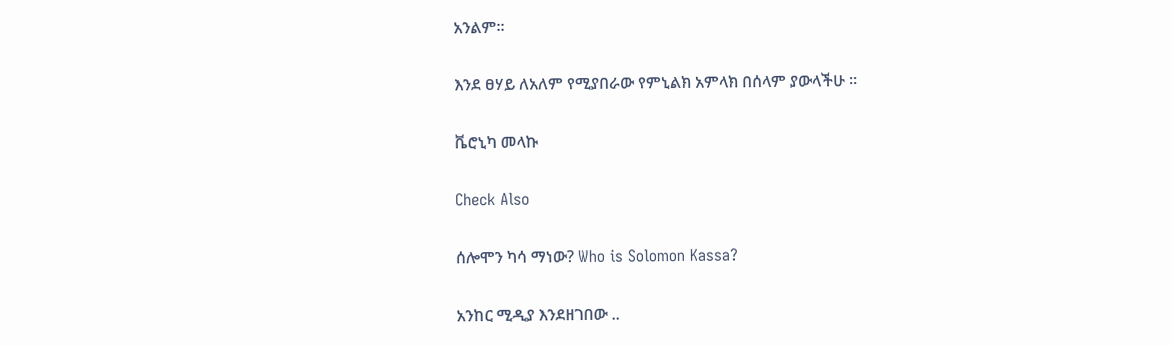አንልም፡፡

እንደ ፀሃይ ለአለም የሚያበራው የምኒልክ አምላክ በሰላም ያውላችሁ ።

ቬሮኒካ መላኩ

Check Also

ሰሎሞን ካሳ ማነው? Who is Solomon Kassa?

አንከር ሚዲያ እንደዘገበው ..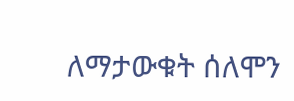ለማታውቁት ሰለሞን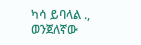ካሳ ይባላል ., ወንጀለኛው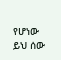የሆነው ይህ ሰው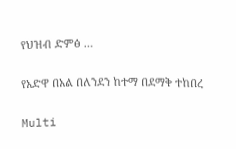የህዝብ ድምፅ …

የአድዋ በአል በለንደን ከተማ በደማቅ ተከበረ

Multi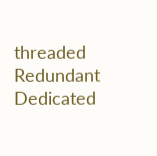threaded Redundant Dedicated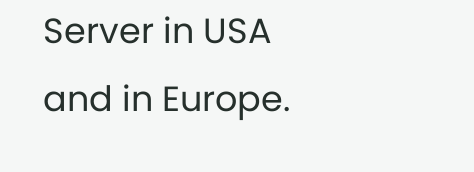Server in USA and in Europe.